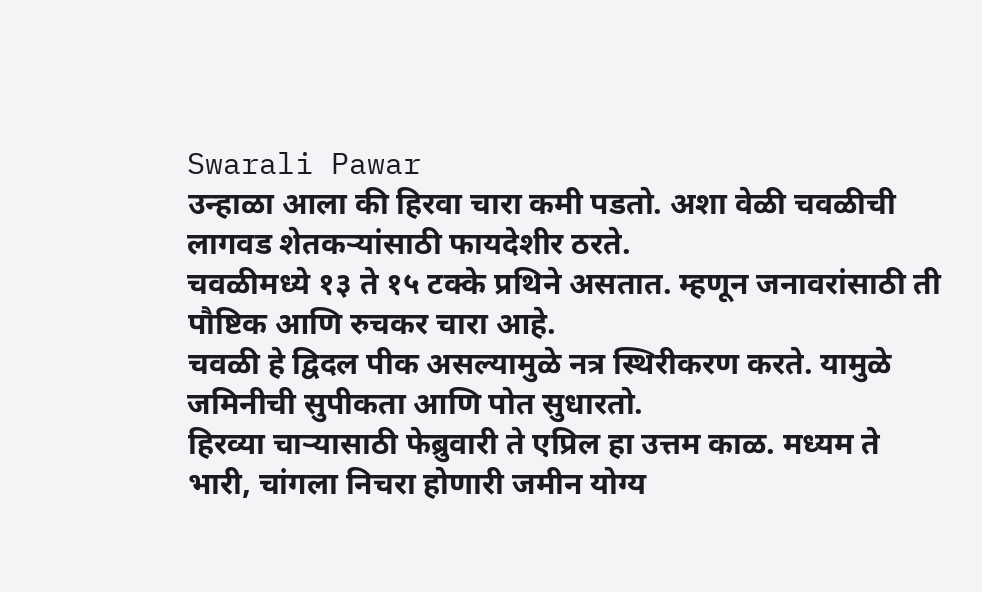Swarali Pawar
उन्हाळा आला की हिरवा चारा कमी पडतो. अशा वेळी चवळीची लागवड शेतकऱ्यांसाठी फायदेशीर ठरते.
चवळीमध्ये १३ ते १५ टक्के प्रथिने असतात. म्हणून जनावरांसाठी ती पौष्टिक आणि रुचकर चारा आहे.
चवळी हे द्विदल पीक असल्यामुळे नत्र स्थिरीकरण करते. यामुळे जमिनीची सुपीकता आणि पोत सुधारतो.
हिरव्या चाऱ्यासाठी फेब्रुवारी ते एप्रिल हा उत्तम काळ. मध्यम ते भारी, चांगला निचरा होणारी जमीन योग्य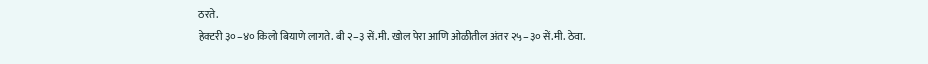ठरते.
हेक्टरी ३०–४० किलो बियाणे लागते. बी २–३ सें.मी. खोल पेरा आणि ओळीतील अंतर २५–३० सें.मी. ठेवा.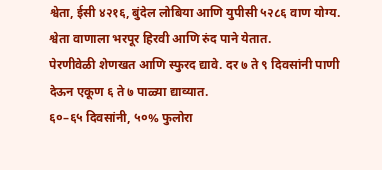श्वेता, ईसी ४२१६, बुंदेल लोबिया आणि युपीसी ५२८६ वाण योग्य. श्वेता वाणाला भरपूर हिरवी आणि रुंद पाने येतात.
पेरणीवेळी शेणखत आणि स्फुरद द्यावे. दर ७ ते ९ दिवसांनी पाणी देऊन एकूण ६ ते ७ पाळ्या द्याव्यात.
६०–६५ दिवसांनी, ५०% फुलोरा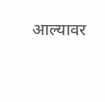आल्यावर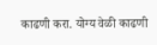काढणी करा. योग्य वेळी काढणी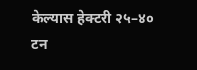केल्यास हेक्टरी २५–४० टन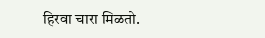हिरवा चारा मिळतो.